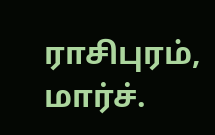ராசிபுரம், மார்ச்.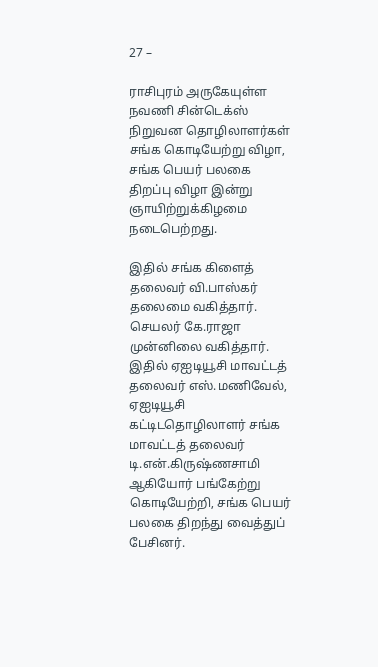27 –

ராசிபுரம் அருகேயுள்ள நவணி சின்டெக்ஸ் நிறுவன தொழிலாளர்கள் சங்க கொடியேற்று விழா, சங்க பெயர் பலகை திறப்பு விழா இன்று ஞாயிற்றுக்கிழமை நடைபெற்றது.

இதில் சங்க கிளைத் தலைவர் வி.பாஸ்கர் தலைமை வகித்தார். செயலர் கே.ராஜா முன்னிலை வகித்தார். இதில் ஏஐடியூசி மாவட்டத் தலைவர் எஸ்.மணிவேல், ஏஐடியூசி கட்டிடதொழிலாளர் சங்க மாவட்டத் தலைவர் டி.என்.கிருஷ்ணசாமி ஆகியோர் பங்கேற்று கொடியேற்றி, சங்க பெயர் பலகை திறந்து வைத்துப் பேசினர்.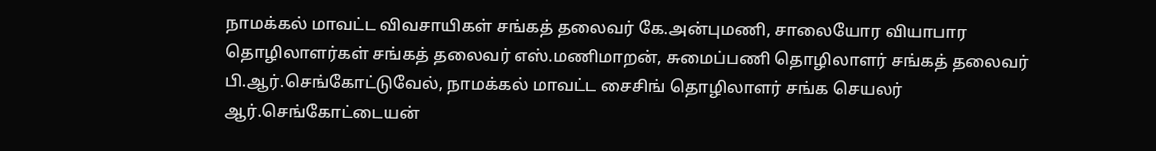நாமக்கல் மாவட்ட விவசாயிகள் சங்கத் தலைவர் கே.அன்புமணி, சாலையோர வியாபார தொழிலாளர்கள் சங்கத் தலைவர் எஸ்.மணிமாறன், சுமைப்பணி தொழிலாளர் சங்கத் தலைவர் பி.ஆர்.செங்கோட்டுவேல், நாமக்கல் மாவட்ட சைசிங் தொழிலாளர் சங்க செயலர் ஆர்.செங்கோட்டையன்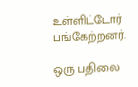உள்ளிட்டோர் பங்கேற்றனர்.

ஒரு பதிலை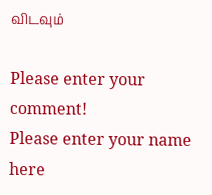விடவும்

Please enter your comment!
Please enter your name here